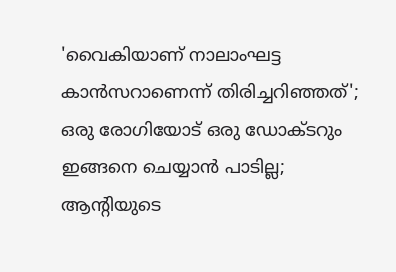'വൈകിയാണ് നാലാംഘട്ട കാന്‍സറാണെന്ന് തിരിച്ചറിഞ്ഞത്'; ഒരു രോഗിയോട് ഒരു ഡോക്ടറും ഇങ്ങനെ ചെയ്യാന്‍ പാടില്ല; ആന്റിയുടെ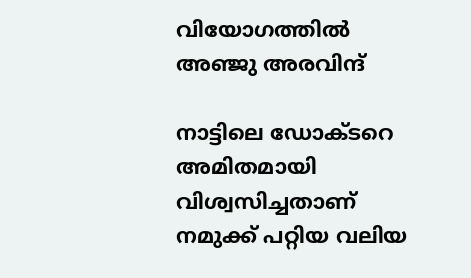വിയോഗത്തില്‍ അഞ്ജു അരവിന്ദ്

നാട്ടിലെ ഡോക്ടറെ അമിതമായി വിശ്വസിച്ചതാണ് നമുക്ക് പറ്റിയ വലിയ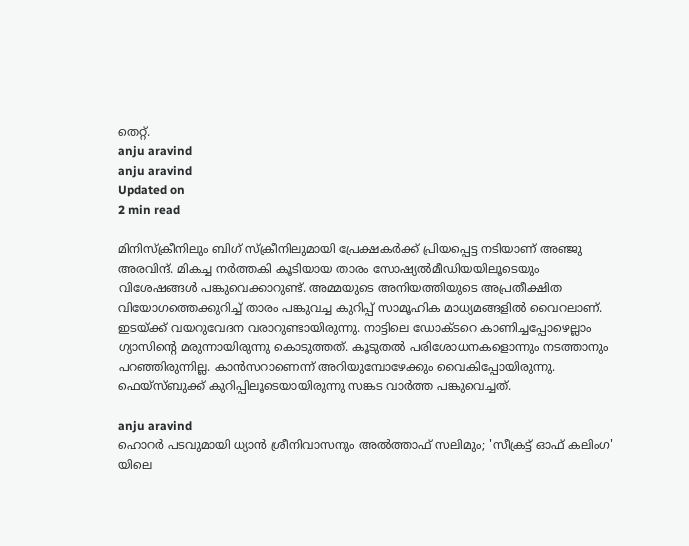തെറ്റ്.
anju aravind
anju aravind
Updated on
2 min read

മിനിസ്‌ക്രീനിലും ബിഗ് സ്‌ക്രീനിലുമായി പ്രേക്ഷകര്‍ക്ക് പ്രിയപ്പെട്ട നടിയാണ് അഞ്ജു അരവിന്ദ്. മികച്ച നര്‍ത്തകി കൂടിയായ താരം സോഷ്യല്‍മീഡിയയിലൂടെയും വിശേഷങ്ങള്‍ പങ്കുവെക്കാറുണ്ട്. അമ്മയുടെ അനിയത്തിയുടെ അപ്രതീക്ഷിത വിയോഗത്തെക്കുറിച്ച് താരം പങ്കുവച്ച കുറിപ്പ് സാമൂഹിക മാധ്യമങ്ങളില്‍ വൈറലാണ്. ഇടയ്ക്ക് വയറുവേദന വരാറുണ്ടായിരുന്നു. നാട്ടിലെ ഡോക്ടറെ കാണിച്ചപ്പോഴെല്ലാം ഗ്യാസിന്റെ മരുന്നായിരുന്നു കൊടുത്തത്. കൂടുതല്‍ പരിശോധനകളൊന്നും നടത്താനും പറഞ്ഞിരുന്നില്ല. കാന്‍സറാണെന്ന് അറിയുമ്പോഴേക്കും വൈകിപ്പോയിരുന്നു. ഫെയ്‌സ്ബുക്ക് കുറിപ്പിലൂടെയായിരുന്നു സങ്കട വാര്‍ത്ത പങ്കുവെച്ചത്.

anju aravind
ഹൊറർ പടവുമായി ധ്യാൻ ശ്രീനിവാസനും അൽത്താഫ് സലിമും; 'സീക്രട്ട് ഓഫ് കലിംഗ' യിലെ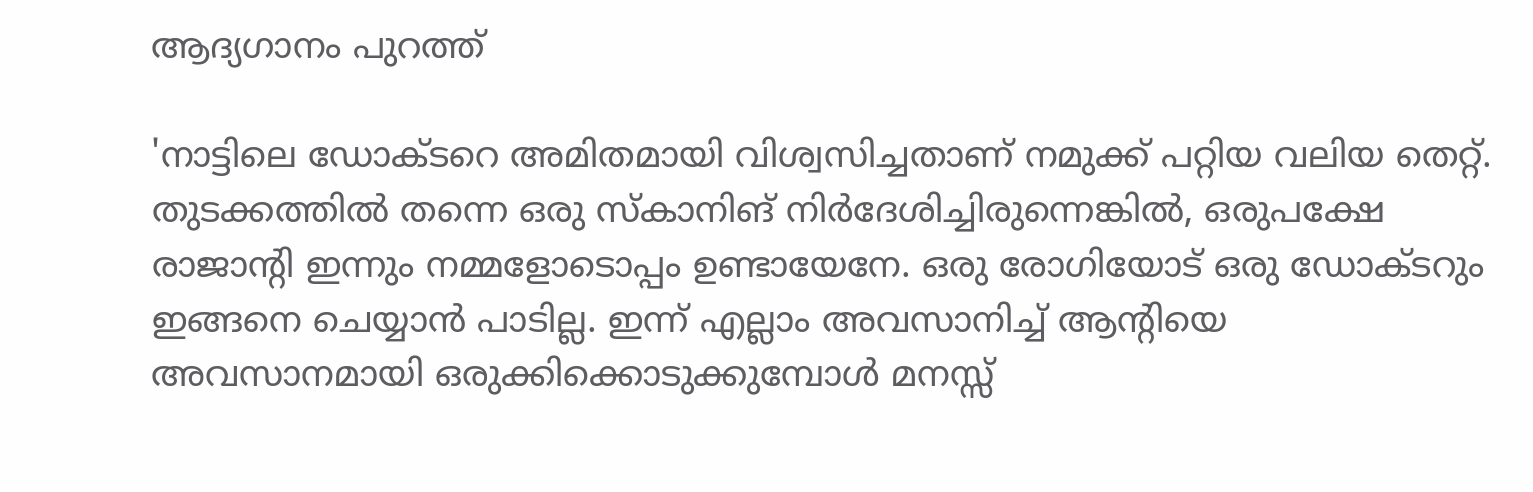ആദ്യഗാനം പുറത്ത്

'നാട്ടിലെ ഡോക്ടറെ അമിതമായി വിശ്വസിച്ചതാണ് നമുക്ക് പറ്റിയ വലിയ തെറ്റ്. തുടക്കത്തില്‍ തന്നെ ഒരു സ്‌കാനിങ് നിര്‍ദേശിച്ചിരുന്നെങ്കില്‍, ഒരുപക്ഷേ രാജാന്റി ഇന്നും നമ്മളോടൊപ്പം ഉണ്ടായേനേ. ഒരു രോഗിയോട് ഒരു ഡോക്ടറും ഇങ്ങനെ ചെയ്യാന്‍ പാടില്ല. ഇന്ന് എല്ലാം അവസാനിച്ച് ആന്റിയെ അവസാനമായി ഒരുക്കിക്കൊടുക്കുമ്പോള്‍ മനസ്സ്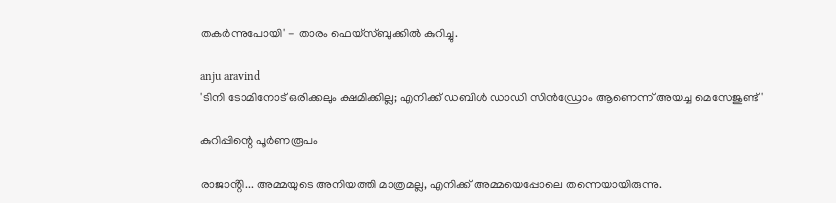തകര്‍ന്നുപോയി' - താരം ഫെയ്‌സ്ബുക്കില്‍ കുറിച്ചു.

anju aravind
'ടിനി ടോമിനോട് ഒരിക്കലും ക്ഷമിക്കില്ല; എനിക്ക് ഡബിൾ ഡാഡി സിൻഡ്രോം ആണെന്ന് അയച്ച മെസേജുണ്ട്'

കുറിപ്പിന്റെ പൂര്‍ണരൂപം

രാജാൻ്റി... അമ്മയുടെ അനിയത്തി മാത്രമല്ല, എനിക്ക് അമ്മയെപ്പോലെ തന്നെയായിരുന്നു.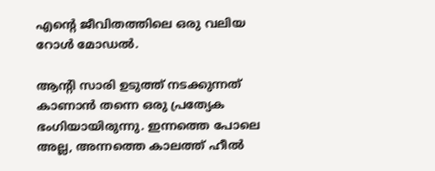എന്റെ ജീവിതത്തിലെ ഒരു വലിയ റോൾ മോഡൽ.

ആൻ്റി സാരി ഉടുത്ത് നടക്കുന്നത് കാണാൻ തന്നെ ഒരു പ്രത്യേക ഭംഗിയായിരുന്നു. ഇന്നത്തെ പോലെ അല്ല, അന്നത്തെ കാലത്ത് ഹീൽ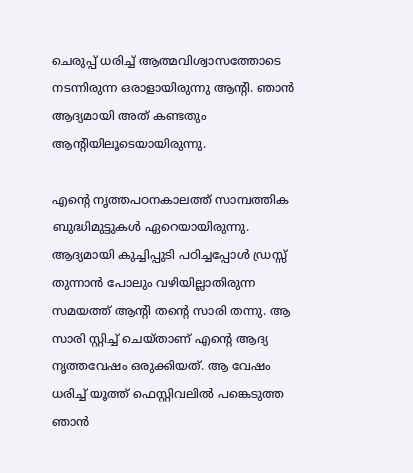ചെരുപ്പ് ധരിച്ച് ആത്മവിശ്വാസത്തോടെ നടന്നിരുന്ന ഒരാളായിരുന്നു ആൻ്റി. ഞാൻ ആദ്യമായി അത് കണ്ടതും ആൻ്റിയിലൂടെയായിരുന്നു.

എന്റെ നൃത്തപഠനകാലത്ത് സാമ്പത്തിക ബുദ്ധിമുട്ടുകൾ ഏറെയായിരുന്നു. ആദ്യമായി കുച്ചിപ്പുടി പഠിച്ചപ്പോൾ ഡ്രസ്സ് തുന്നാൻ പോലും വഴിയില്ലാതിരുന്ന സമയത്ത് ആൻ്റി തന്റെ സാരി തന്നു. ആ സാരി സ്റ്റിച്ച് ചെയ്താണ് എന്റെ ആദ്യ നൃത്തവേഷം ഒരുക്കിയത്. ആ വേഷം ധരിച്ച് യൂത്ത് ഫെസ്റ്റിവലിൽ പങ്കെടുത്ത ഞാൻ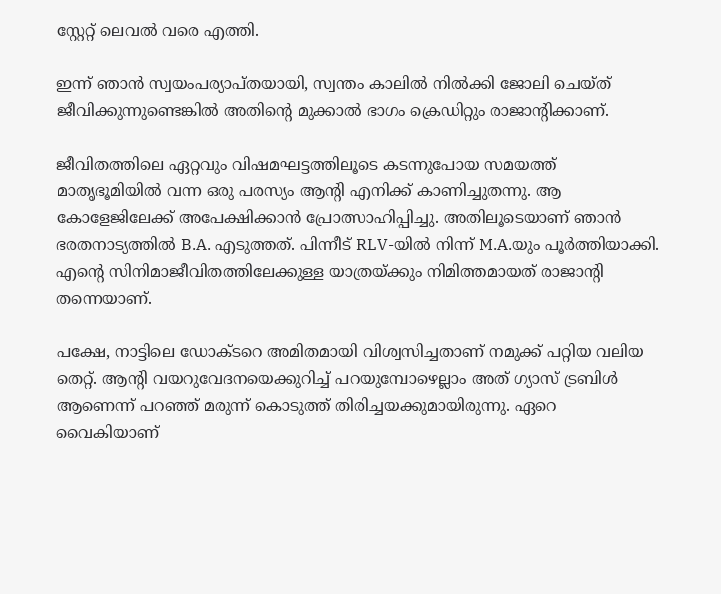സ്റ്റേറ്റ് ലെവൽ വരെ എത്തി.

ഇന്ന് ഞാൻ സ്വയംപര്യാപ്തയായി, സ്വന്തം കാലിൽ നിൽക്കി ജോലി ചെയ്ത് ജീവിക്കുന്നുണ്ടെങ്കിൽ അതിന്റെ മുക്കാൽ ഭാഗം ക്രെഡിറ്റും രാജാൻ്റിക്കാണ്.

ജീവിതത്തിലെ ഏറ്റവും വിഷമഘട്ടത്തിലൂടെ കടന്നുപോയ സമയത്ത് മാതൃഭൂമിയിൽ വന്ന ഒരു പരസ്യം ആൻ്റി എനിക്ക് കാണിച്ചുതന്നു. ആ കോളേജിലേക്ക് അപേക്ഷിക്കാൻ പ്രോത്സാഹിപ്പിച്ചു. അതിലൂടെയാണ് ഞാൻ ഭരതനാട്യത്തിൽ B.A. എടുത്തത്. പിന്നീട് RLV-യിൽ നിന്ന് M.A.യും പൂർത്തിയാക്കി. എന്റെ സിനിമാജീവിതത്തിലേക്കുള്ള യാത്രയ്ക്കും നിമിത്തമായത് രാജാൻ്റി തന്നെയാണ്.

പക്ഷേ, നാട്ടിലെ ഡോക്ടറെ അമിതമായി വിശ്വസിച്ചതാണ് നമുക്ക് പറ്റിയ വലിയ തെറ്റ്. ആൻ്റി വയറുവേദനയെക്കുറിച്ച് പറയുമ്പോഴെല്ലാം അത് ഗ്യാസ് ട്രബിൾ ആണെന്ന് പറഞ്ഞ് മരുന്ന് കൊടുത്ത് തിരിച്ചയക്കുമായിരുന്നു. ഏറെ വൈകിയാണ്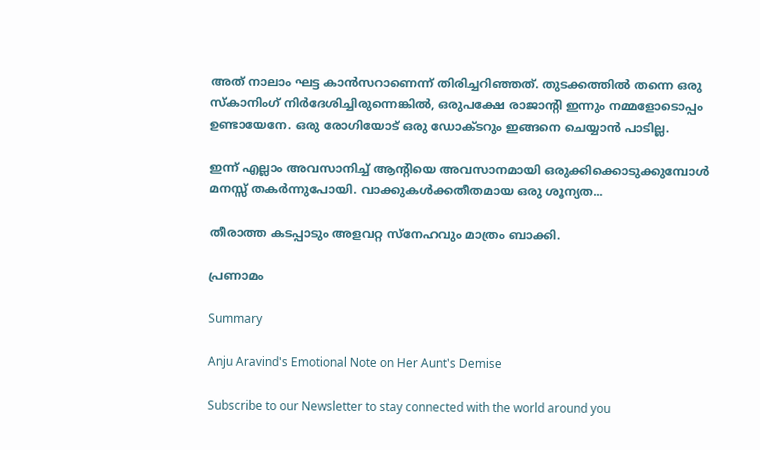അത് നാലാം ഘട്ട കാൻസറാണെന്ന് തിരിച്ചറിഞ്ഞത്. തുടക്കത്തിൽ തന്നെ ഒരു സ്കാനിംഗ് നിർദേശിച്ചിരുന്നെങ്കിൽ, ഒരുപക്ഷേ രാജാൻ്റി ഇന്നും നമ്മളോടൊപ്പം ഉണ്ടായേനേ. ഒരു രോഗിയോട് ഒരു ഡോക്ടറും ഇങ്ങനെ ചെയ്യാൻ പാടില്ല.

ഇന്ന് എല്ലാം അവസാനിച്ച് ആൻ്റിയെ അവസാനമായി ഒരുക്കിക്കൊടുക്കുമ്പോൾ മനസ്സ് തകർന്നുപോയി. വാക്കുകൾക്കതീതമായ ഒരു ശൂന്യത...

തീരാത്ത കടപ്പാടും അളവറ്റ സ്നേഹവും മാത്രം ബാക്കി.

പ്രണാമം

Summary

Anju Aravind's Emotional Note on Her Aunt's Demise

Subscribe to our Newsletter to stay connected with the world around you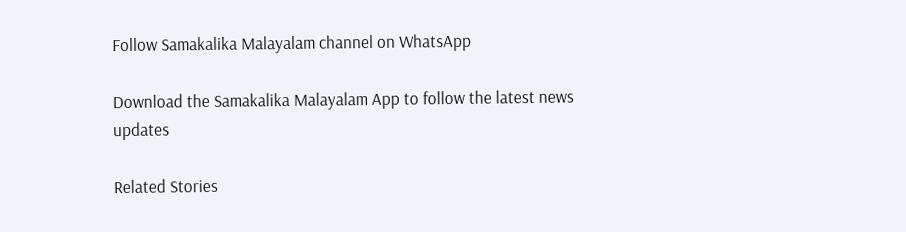Follow Samakalika Malayalam channel on WhatsApp

Download the Samakalika Malayalam App to follow the latest news updates

Related Stories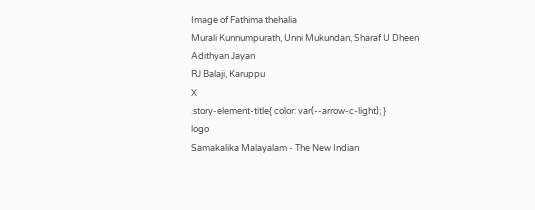Image of Fathima thehalia
Murali Kunnumpurath, Unni Mukundan, Sharaf U Dheen
Adithyan Jayan
RJ Balaji, Karuppu
X
.story-element-title{ color: var(--arrow-c-light); }
logo
Samakalika Malayalam - The New Indian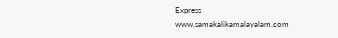Express
www.samakalikamalayalam.com